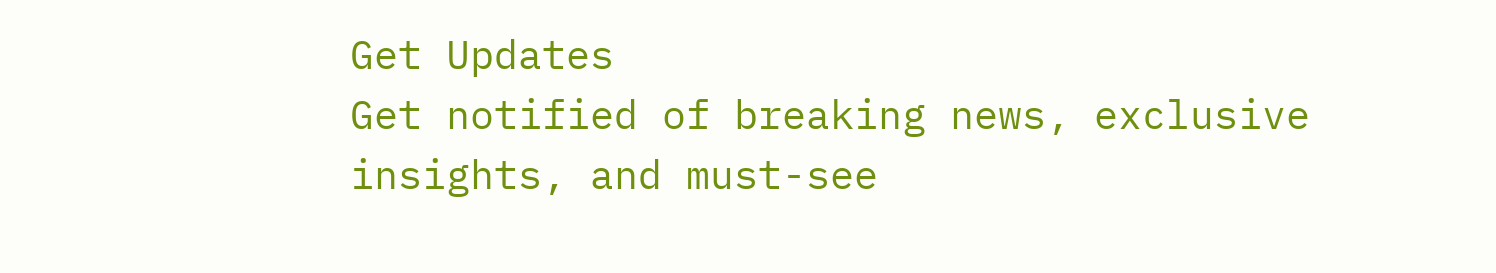Get Updates
Get notified of breaking news, exclusive insights, and must-see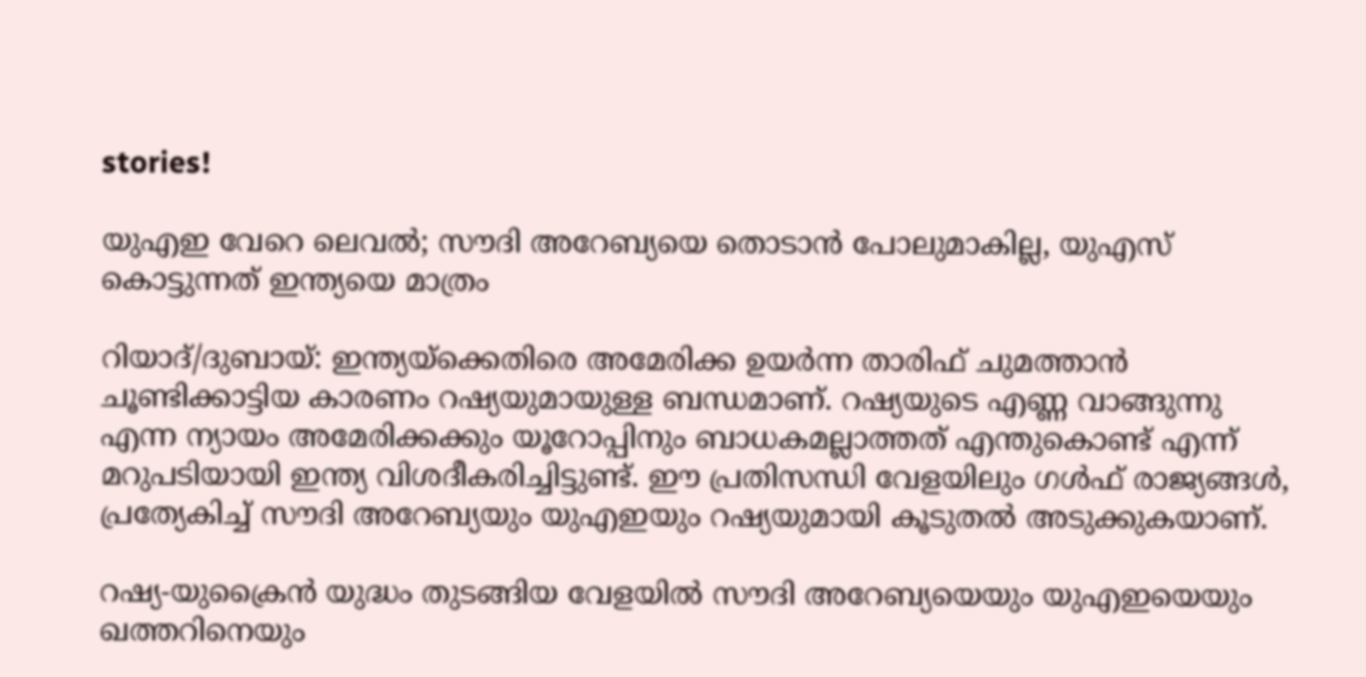stories!

യുഎഇ വേറെ ലെവല്‍; സൗദി അറേബ്യയെ തൊടാന്‍ പോലുമാകില്ല, യുഎസ് കൊട്ടുന്നത് ഇന്ത്യയെ മാത്രം

റിയാദ്/ദുബായ്: ഇന്ത്യയ്‌ക്കെതിരെ അമേരിക്ക ഉയര്‍ന്ന താരിഫ് ചുമത്താന്‍ ചൂണ്ടിക്കാട്ടിയ കാരണം റഷ്യയുമായുള്ള ബന്ധമാണ്. റഷ്യയുടെ എണ്ണ വാങ്ങുന്നു എന്ന ന്യായം അമേരിക്കക്കും യൂറോപ്പിനും ബാധകമല്ലാത്തത് എന്തുകൊണ്ട് എന്ന് മറുപടിയായി ഇന്ത്യ വിശദീകരിച്ചിട്ടുണ്ട്. ഈ പ്രതിസന്ധി വേളയിലും ഗള്‍ഫ് രാജ്യങ്ങള്‍, പ്രത്യേകിച്ച് സൗദി അറേബ്യയും യുഎഇയും റഷ്യയുമായി കൂടുതല്‍ അടുക്കുകയാണ്.

റഷ്യ-യുക്രൈന്‍ യുദ്ധം തുടങ്ങിയ വേളയില്‍ സൗദി അറേബ്യയെയും യുഎഇയെയും ഖത്തറിനെയും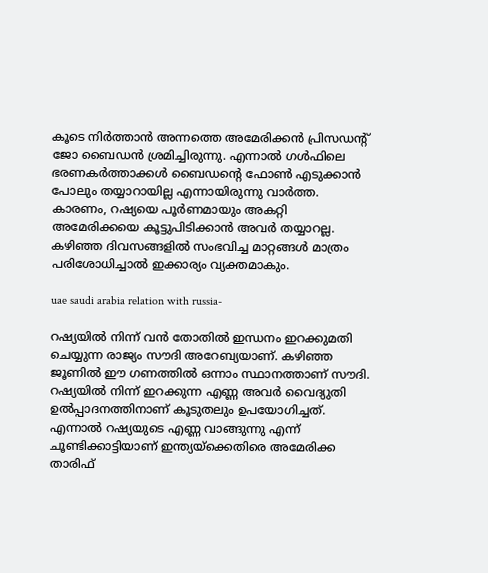കൂടെ നിര്‍ത്താന്‍ അന്നത്തെ അമേരിക്കന്‍ പ്രിസഡന്റ് ജോ ബൈഡന്‍ ശ്രമിച്ചിരുന്നു. എന്നാല്‍ ഗള്‍ഫിലെ ഭരണകര്‍ത്താക്കള്‍ ബൈഡന്റെ ഫോണ്‍ എടുക്കാന്‍ പോലും തയ്യാറായില്ല എന്നായിരുന്നു വാര്‍ത്ത. കാരണം, റഷ്യയെ പൂര്‍ണമായും അകറ്റി അമേരിക്കയെ കൂട്ടുപിടിക്കാന്‍ അവര്‍ തയ്യാറല്ല. കഴിഞ്ഞ ദിവസങ്ങളില്‍ സംഭവിച്ച മാറ്റങ്ങള്‍ മാത്രം പരിശോധിച്ചാല്‍ ഇക്കാര്യം വ്യക്തമാകും.

uae saudi arabia relation with russia-

റഷ്യയില്‍ നിന്ന് വന്‍ തോതില്‍ ഇന്ധനം ഇറക്കുമതി ചെയ്യുന്ന രാജ്യം സൗദി അറേബ്യയാണ്. കഴിഞ്ഞ ജൂണില്‍ ഈ ഗണത്തില്‍ ഒന്നാം സ്ഥാനത്താണ് സൗദി. റഷ്യയില്‍ നിന്ന് ഇറക്കുന്ന എണ്ണ അവര്‍ വൈദ്യുതി ഉല്‍പ്പാദനത്തിനാണ് കൂടുതലും ഉപയോഗിച്ചത്. എന്നാല്‍ റഷ്യയുടെ എണ്ണ വാങ്ങുന്നു എന്ന് ചൂണ്ടിക്കാട്ടിയാണ് ഇന്ത്യയ്‌ക്കെതിരെ അമേരിക്ക താരിഫ്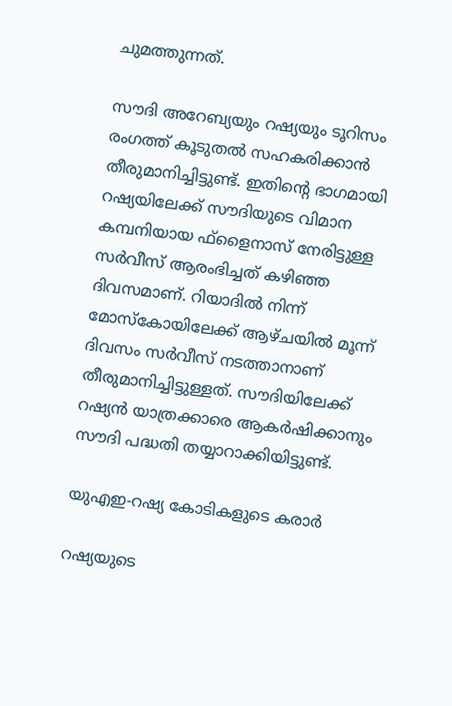ചുമത്തുന്നത്.

സൗദി അറേബ്യയും റഷ്യയും ടൂറിസം രംഗത്ത് കൂടുതല്‍ സഹകരിക്കാന്‍ തീരുമാനിച്ചിട്ടുണ്ട്. ഇതിന്റെ ഭാഗമായി റഷ്യയിലേക്ക് സൗദിയുടെ വിമാന കമ്പനിയായ ഫ്‌ളൈനാസ് നേരിട്ടുള്ള സര്‍വീസ് ആരംഭിച്ചത് കഴിഞ്ഞ ദിവസമാണ്. റിയാദില്‍ നിന്ന് മോസ്‌കോയിലേക്ക് ആഴ്ചയില്‍ മൂന്ന് ദിവസം സര്‍വീസ് നടത്താനാണ് തീരുമാനിച്ചിട്ടുള്ളത്. സൗദിയിലേക്ക് റഷ്യന്‍ യാത്രക്കാരെ ആകര്‍ഷിക്കാനും സൗദി പദ്ധതി തയ്യാറാക്കിയിട്ടുണ്ട്.

യുഎഇ-റഷ്യ കോടികളുടെ കരാര്‍

റഷ്യയുടെ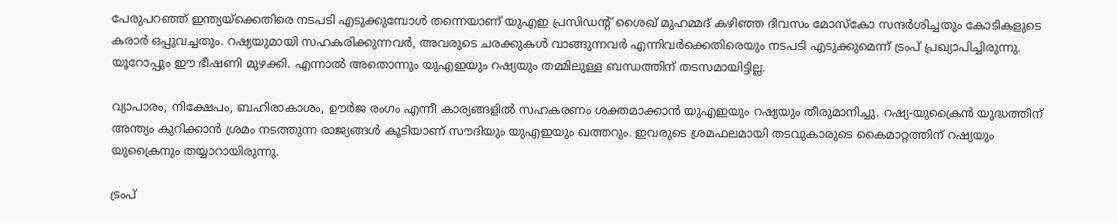പേരുപറഞ്ഞ് ഇന്ത്യയ്‌ക്കെതിരെ നടപടി എടുക്കുമ്പോള്‍ തന്നെയാണ് യുഎഇ പ്രസിഡന്റ് ശൈഖ് മുഹമ്മദ് കഴിഞ്ഞ ദിവസം മോസ്‌കോ സന്ദര്‍ശിച്ചതും കോടികളുടെ കരാര്‍ ഒപ്പുവച്ചതും. റഷ്യയുമായി സഹകരിക്കുന്നവര്‍, അവരുടെ ചരക്കുകള്‍ വാങ്ങുന്നവര്‍ എന്നിവര്‍ക്കെതിരെയും നടപടി എടുക്കുമെന്ന് ട്രംപ് പ്രഖ്യാപിച്ചിരുന്നു. യൂറോപ്പും ഈ ഭീഷണി മുഴക്കി. എന്നാല്‍ അതൊന്നും യുഎഇയും റഷ്യയും തമ്മിലുള്ള ബന്ധത്തിന് തടസമായിട്ടില്ല.

വ്യാപാരം, നിക്ഷേപം, ബഹിരാകാശം, ഊര്‍ജ രംഗം എന്നീ കാര്യങ്ങളില്‍ സഹകരണം ശക്തമാക്കാന്‍ യുഎഇയും റഷ്യയും തീരുമാനിച്ചു. റഷ്യ-യുക്രൈന്‍ യുദ്ധത്തിന് അന്ത്യം കുറിക്കാന്‍ ശ്രമം നടത്തുന്ന രാജ്യങ്ങള്‍ കൂടിയാണ് സൗദിയും യുഎഇയും ഖത്തറും. ഇവരുടെ ശ്രമഫലമായി തടവുകാരുടെ കൈമാറ്റത്തിന് റഷ്യയും യുക്രൈനും തയ്യാറായിരുന്നു.

ട്രംപ്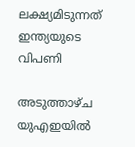ലക്ഷ്യമിടുന്നത് ഇന്ത്യയുടെ വിപണി

അടുത്താഴ്ച യുഎഇയില്‍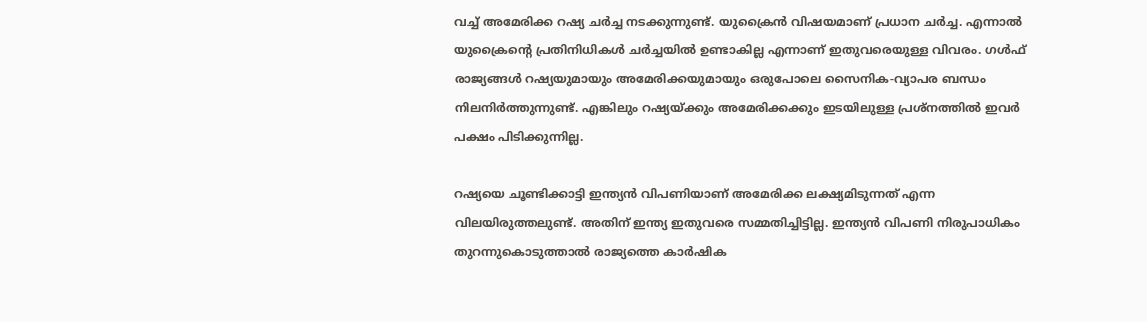വച്ച് അമേരിക്ക റഷ്യ ചര്‍ച്ച നടക്കുന്നുണ്ട്. യുക്രൈന്‍ വിഷയമാണ് പ്രധാന ചര്‍ച്ച. എന്നാല്‍ യുക്രൈന്റെ പ്രതിനിധികള്‍ ചര്‍ച്ചയില്‍ ഉണ്ടാകില്ല എന്നാണ് ഇതുവരെയുള്ള വിവരം. ഗള്‍ഫ് രാജ്യങ്ങള്‍ റഷ്യയുമായും അമേരിക്കയുമായും ഒരുപോലെ സൈനിക-വ്യാപര ബന്ധം നിലനിര്‍ത്തുന്നുണ്ട്. എങ്കിലും റഷ്യയ്ക്കും അമേരിക്കക്കും ഇടയിലുള്ള പ്രശ്‌നത്തില്‍ ഇവര്‍ പക്ഷം പിടിക്കുന്നില്ല.

റഷ്യയെ ചൂണ്ടിക്കാട്ടി ഇന്ത്യന്‍ വിപണിയാണ് അമേരിക്ക ലക്ഷ്യമിടുന്നത് എന്ന വിലയിരുത്തലുണ്ട്. അതിന് ഇന്ത്യ ഇതുവരെ സമ്മതിച്ചിട്ടില്ല. ഇന്ത്യന്‍ വിപണി നിരുപാധികം തുറന്നുകൊടുത്താല്‍ രാജ്യത്തെ കാര്‍ഷിക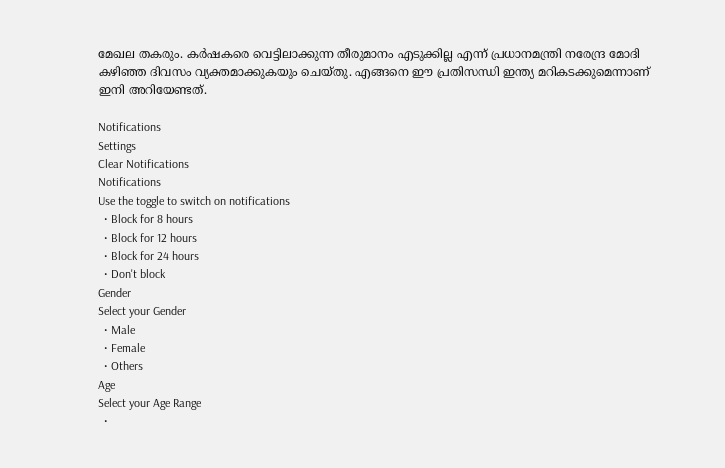മേഖല തകരും. കര്‍ഷകരെ വെട്ടിലാക്കുന്ന തീരുമാനം എടുക്കില്ല എന്ന് പ്രധാനമന്ത്രി നരേന്ദ്ര മോദി കഴിഞ്ഞ ദിവസം വ്യക്തമാക്കുകയും ചെയ്തു. എങ്ങനെ ഈ പ്രതിസന്ധി ഇന്ത്യ മറികടക്കുമെന്നാണ് ഇനി അറിയേണ്ടത്.

Notifications
Settings
Clear Notifications
Notifications
Use the toggle to switch on notifications
  • Block for 8 hours
  • Block for 12 hours
  • Block for 24 hours
  • Don't block
Gender
Select your Gender
  • Male
  • Female
  • Others
Age
Select your Age Range
  •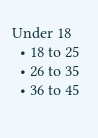Under 18
  • 18 to 25
  • 26 to 35
  • 36 to 45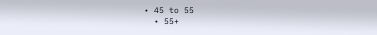• 45 to 55
  • 55+